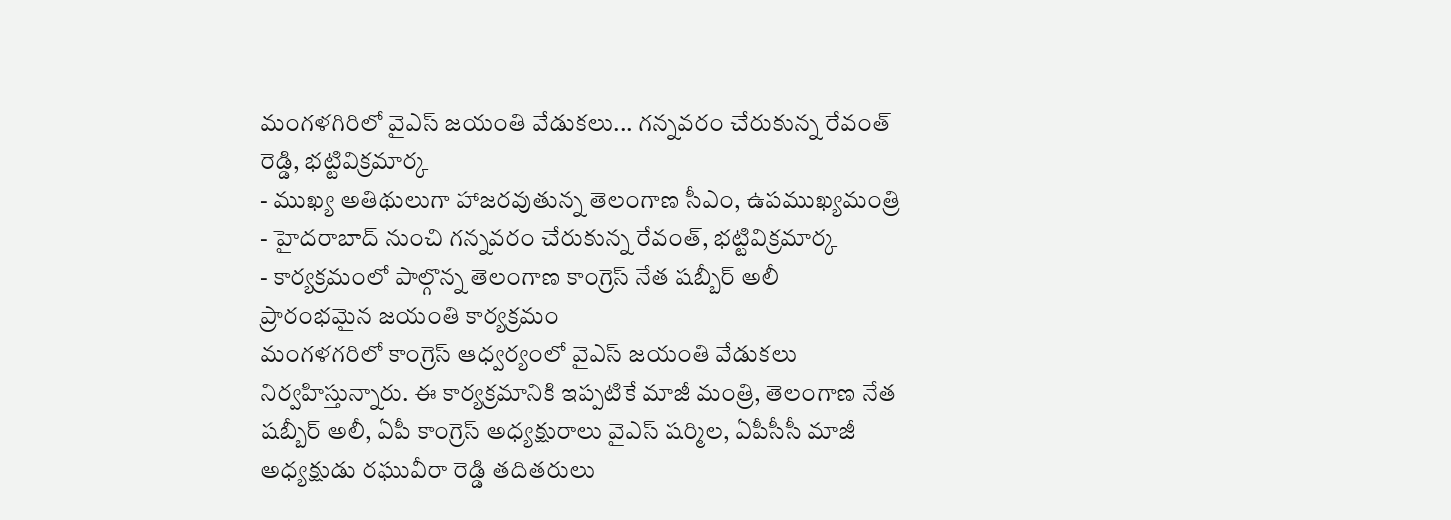మంగళగిరిలో వైఎస్ జయంతి వేడుకలు... గన్నవరం చేరుకున్న రేవంత్ రెడ్డి, భట్టివిక్రమార్క
- ముఖ్య అతిథులుగా హాజరవుతున్న తెలంగాణ సీఎం, ఉపముఖ్యమంత్రి
- హైదరాబాద్ నుంచి గన్నవరం చేరుకున్న రేవంత్, భట్టివిక్రమార్క
- కార్యక్రమంలో పాల్గొన్న తెలంగాణ కాంగ్రెస్ నేత షబ్బీర్ అలీ
ప్రారంభమైన జయంతి కార్యక్రమం
మంగళగరిలో కాంగ్రెస్ ఆధ్వర్యంలో వైఎస్ జయంతి వేడుకలు నిర్వహిస్తున్నారు. ఈ కార్యక్రమానికి ఇప్పటికే మాజీ మంత్రి, తెలంగాణ నేత షబ్బీర్ అలీ, ఏపీ కాంగ్రెస్ అధ్యక్షురాలు వైఎస్ షర్మిల, ఏపీసీసీ మాజీ అధ్యక్షుడు రఘువీరా రెడ్డి తదితరులు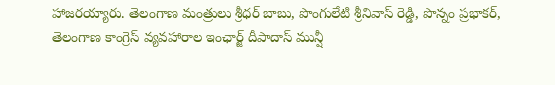హాజరయ్యారు. తెలంగాణ మంత్రులు శ్రీధర్ బాబు, పొంగులేటి శ్రీనివాస్ రెడ్డి, పొన్నం ప్రభాకర్, తెలంగాణ కాంగ్రెస్ వ్యవహారాల ఇంఛార్జ్ దీపాదాస్ మున్షీ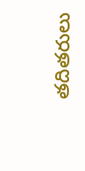తదితరులు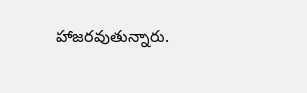హాజరవుతున్నారు.